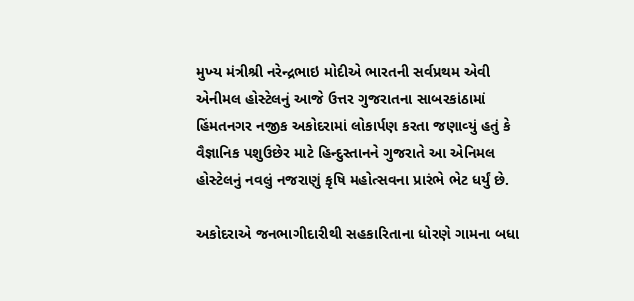મુખ્‍ય મંત્રીશ્રી નરેન્‍દ્રભાઇ મોદીએ ભારતની સર્વપ્રથમ એવી એનીમલ હોસ્‍ટેલનું આજે ઉત્તર ગુજરાતના સાબરકાંઠામાં હિંમતનગર નજીક અકોદરામાં લોકાર્પણ કરતા જણાવ્‍યું હતું કે વૈજ્ઞાનિક પશુઉછેર માટે હિન્‍દુસ્‍તાનને ગુજરાતે આ એનિમલ હોસ્‍ટેલનું નવલું નજરાણું કૃષિ મહોત્‍સવના પ્રારંભે ભેટ ધર્યું છે.

અકોદરાએ જનભાગીદારીથી સહકારિતાના ધોરણે ગામના બધા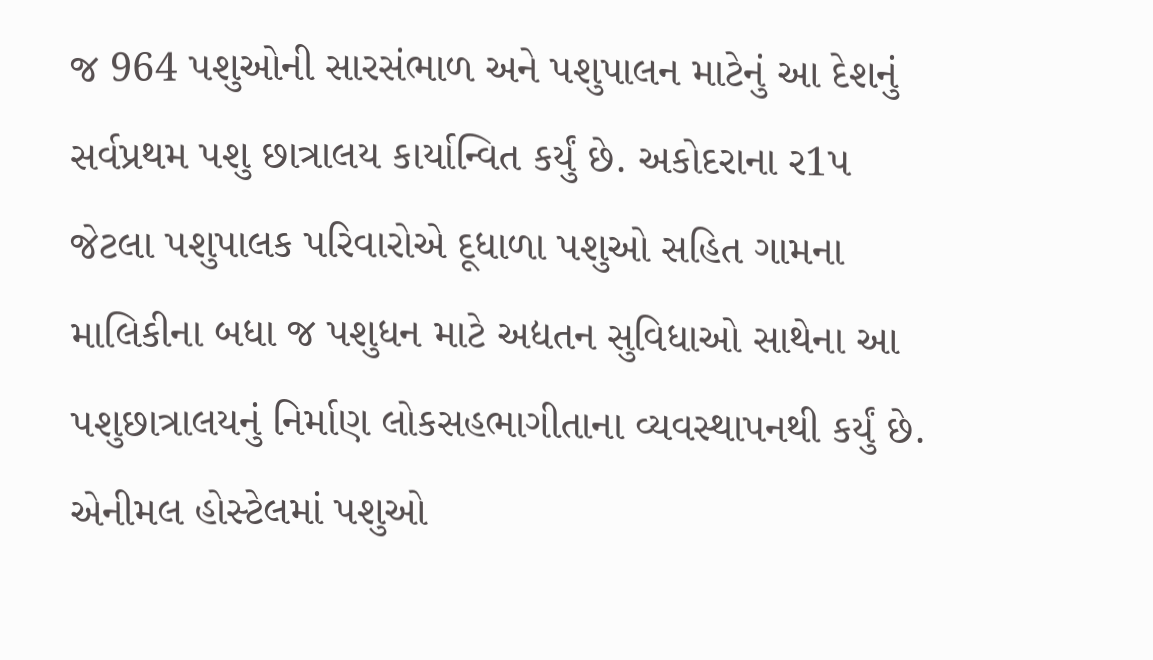જ 964 પશુઓની સારસંભાળ અને પશુપાલન માટેનું આ દેશનું સર્વપ્રથમ પશુ છાત્રાલય કાર્યાન્‍વિત કર્યું છે. અકોદરાના ર1પ જેટલા પશુપાલક પરિવારોએ દૂધાળા પશુઓ સહિત ગામના માલિકીના બધા જ પશુધન માટે અદ્યતન સુવિધાઓ સાથેના આ પશુછાત્રાલયનું નિર્માણ લોકસહભાગીતાના વ્‍યવસ્‍થાપનથી કર્યું છે. એનીમલ હોસ્‍ટેલમાં પશુઓ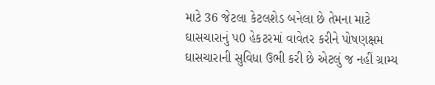માટે 36 જેટલા કેટલશેડ બનેલા છે તેમના માટે ઘાસચારાનું પ0 હેકટરમાં વાવેતર કરીને પોષણક્ષમ ઘાસચારાની સુવિધા ઉભી કરી છે એટલું જ નહીં ગ્રામ્‍ય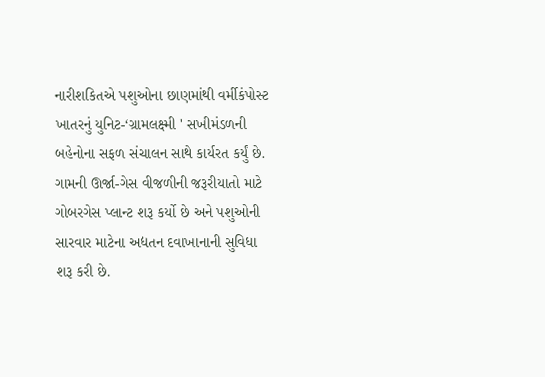નારીશકિતએ પશુઓના છાણમાંથી વર્મીકંપોસ્‍ટ ખાતરનું યુનિટ-‘ગ્રામલક્ષ્મી ' સખીમંડળની બહેનોના સફળ સંચાલન સાથે કાર્યરત કર્યું છે. ગામની ઊર્જા-ગેસ વીજળીની જરૂરીયાતો માટે ગોબરગેસ પ્‍લાન્‍ટ શરૂ કર્યો છે અને પશુઓની સારવાર માટેના અદ્યતન દવાખાનાની સુવિધા શરૂ કરી છે.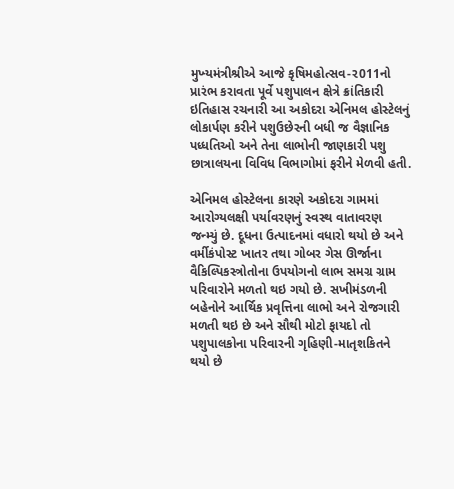મુખ્‍યમંત્રીશ્રીએ આજે કૃષિમહોત્‍સવ-ર011નો પ્રારંભ કરાવતા પૂર્વે પશુપાલન ક્ષેત્રે ક્રાંતિકારી ઇતિહાસ રચનારી આ અકોદરા એનિમલ હોસ્‍ટેલનું લોકાર્પણ કરીને પશુઉછેરની બધી જ વૈજ્ઞાનિક પધ્‍ધતિઓ અને તેના લાભોની જાણકારી પશુ છાત્રાલયના વિવિધ વિભાગોમાં ફરીને મેળવી હતી.

એનિમલ હોસ્‍ટેલના કારણે અકોદરા ગામમાં આરોગ્‍યલક્ષી પર્યાવરણનું સ્‍વસ્‍થ વાતાવરણ જન્‍મ્‍યું છે. દૂધના ઉત્‍પાદનમાં વધારો થયો છે અને વર્મીકંપોસ્‍ટ ખાતર તથા ગોબર ગેસ ઊર્જાના વૈકિલ્‍પિકસ્ત્રોતોના ઉપયોગનો લાભ સમગ્ર ગ્રામ પરિવારોને મળતો થઇ ગયો છે. સખીમંડળની બહેનોને આર્થિક પ્રવૃત્તિના લાભો અને રોજગારી મળતી થઇ છે અને સૌથી મોટો ફાયદો તો પશુપાલકોના પરિવારની ગૃહિણી-માતૃશકિતને થયો છે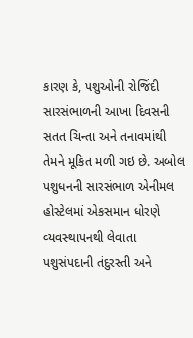કારણ કે, પશુઓની રોજિંદી સારસંભાળની આખા દિવસની સતત ચિન્‍તા અને તનાવમાંથી તેમને મૂકિત મળી ગઇ છે. અબોલ પશુધનની સારસંભાળ એનીમલ હોસ્‍ટેલમાં એકસમાન ધોરણે વ્‍યવસ્‍થાપનથી લેવાતા પશુસંપદાની તંદુરસ્‍તી અને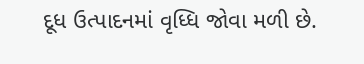દૂધ ઉત્‍પાદનમાં વૃધ્‍ધિ જોવા મળી છે.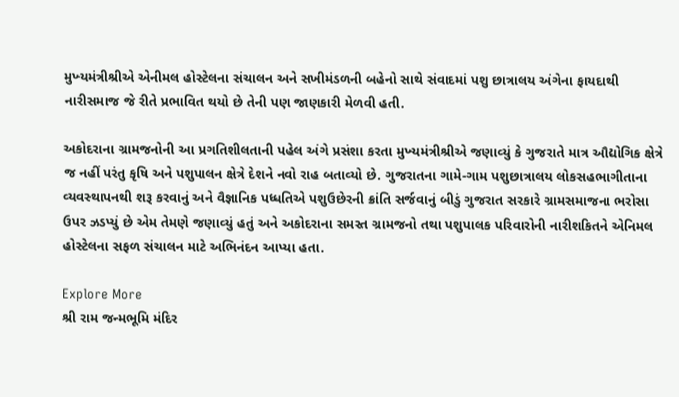મુખ્‍યમંત્રીશ્રીએ એનીમલ હોસ્‍ટેલના સંચાલન અને સખીમંડળની બહેનો સાથે સંવાદમાં પશુ છાત્રાલય અંગેના ફાયદાથી નારીસમાજ જે રીતે પ્રભાવિત થયો છે તેની પણ જાણકારી મેળવી હતી.

અકોદરાના ગ્રામજનોની આ પ્રગતિશીલતાની પહેલ અંગે પ્રસંશા કરતા મુખ્‍યમંત્રીશ્રીએ જણાવ્‍યું કે ગુજરાતે માત્ર ઔદ્યોગિક ક્ષેત્રે જ નહીં પરંતુ કૃષિ અને પશુપાલન ક્ષેત્રે દેશને નવો રાહ બતાવ્‍યો છે. ગુજરાતના ગામે-ગામ પશુછાત્રાલય લોકસહભાગીતાના વ્‍યવસ્‍થાપનથી શરૂ કરવાનું અને વૈજ્ઞાનિક પધ્‍ધતિએ પશુઉછેરની ક્રાંતિ સર્જવાનું બીડું ગુજરાત સરકારે ગ્રામસમાજના ભરોસા ઉપર ઝડપ્‍યું છે એમ તેમણે જણાવ્‍યું હતું અને અકોદરાના સમસ્‍ત ગ્રામજનો તથા પશુપાલક પરિવારોની નારીશકિતને એનિમલ હોસ્‍ટેલના સફળ સંચાલન માટે અભિનંદન આપ્‍યા હતા.

Explore More
શ્રી રામ જન્મભૂમિ મંદિર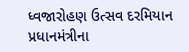ધ્વજારોહણ ઉત્સવ દરમિયાન પ્રધાનમંત્રીના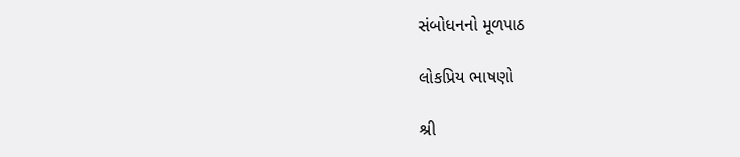સંબોધનનો મૂળપાઠ

લોકપ્રિય ભાષણો

શ્રી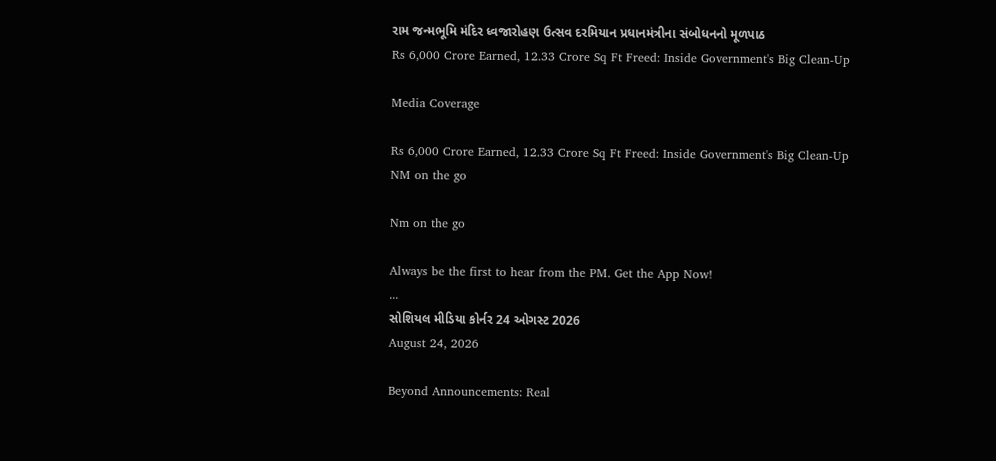રામ જન્મભૂમિ મંદિર ધ્વજારોહણ ઉત્સવ દરમિયાન પ્રધાનમંત્રીના સંબોધનનો મૂળપાઠ
Rs 6,000 Crore Earned, 12.33 Crore Sq Ft Freed: Inside Government's Big Clean-Up

Media Coverage

Rs 6,000 Crore Earned, 12.33 Crore Sq Ft Freed: Inside Government's Big Clean-Up
NM on the go

Nm on the go

Always be the first to hear from the PM. Get the App Now!
...
સોશિયલ મીડિયા કોર્નર 24 ઓગસ્ટ 2026
August 24, 2026

Beyond Announcements: Real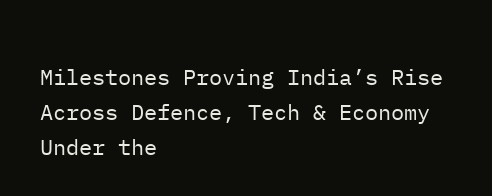Milestones Proving India’s Rise Across Defence, Tech & Economy Under the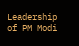Leadership of PM Modi